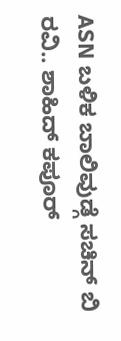ASN ಬಳಿಕ ಬಾಲಿವುಡ್ಗೆ ಸಚಿನ್ ಬಿ ರವಿ.. ಶಾಹಿದ್ ಕಪೂರ್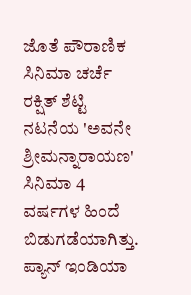ಜೊತೆ ಪೌರಾಣಿಕ ಸಿನಿಮಾ ಚರ್ಚೆ
ರಕ್ಷಿತ್ ಶೆಟ್ಟಿ ನಟನೆಯ 'ಅವನೇ ಶ್ರೀಮನ್ನಾರಾಯಣ' ಸಿನಿಮಾ 4 ವರ್ಷಗಳ ಹಿಂದೆ ಬಿಡುಗಡೆಯಾಗಿತ್ತು. ಪ್ಯಾನ್ ಇಂಡಿಯಾ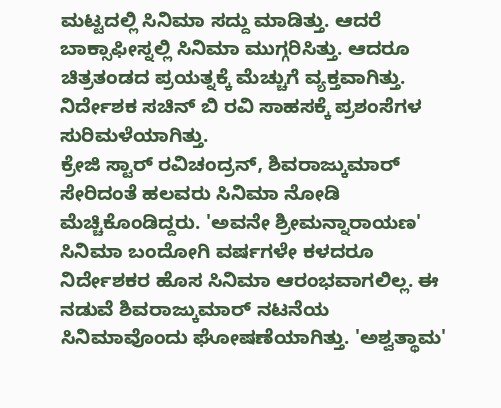ಮಟ್ಟದಲ್ಲಿ ಸಿನಿಮಾ ಸದ್ದು ಮಾಡಿತ್ತು. ಆದರೆ ಬಾಕ್ಸಾಫೀಸ್ನಲ್ಲಿ ಸಿನಿಮಾ ಮುಗ್ಗರಿಸಿತ್ತು. ಆದರೂ ಚಿತ್ರತಂಡದ ಪ್ರಯತ್ನಕ್ಕೆ ಮೆಚ್ಚುಗೆ ವ್ಯಕ್ತವಾಗಿತ್ತು. ನಿರ್ದೇಶಕ ಸಚಿನ್ ಬಿ ರವಿ ಸಾಹಸಕ್ಕೆ ಪ್ರಶಂಸೆಗಳ ಸುರಿಮಳೆಯಾಗಿತ್ತು.
ಕ್ರೇಜಿ ಸ್ಟಾರ್ ರವಿಚಂದ್ರನ್, ಶಿವರಾಜ್ಕುಮಾರ್ ಸೇರಿದಂತೆ ಹಲವರು ಸಿನಿಮಾ ನೋಡಿ ಮೆಚ್ಚಿಕೊಂಡಿದ್ದರು. 'ಅವನೇ ಶ್ರೀಮನ್ನಾರಾಯಣ' ಸಿನಿಮಾ ಬಂದೋಗಿ ವರ್ಷಗಳೇ ಕಳದರೂ ನಿರ್ದೇಶಕರ ಹೊಸ ಸಿನಿಮಾ ಆರಂಭವಾಗಲಿಲ್ಲ. ಈ ನಡುವೆ ಶಿವರಾಜ್ಕುಮಾರ್ ನಟನೆಯ ಸಿನಿಮಾವೊಂದು ಘೋಷಣೆಯಾಗಿತ್ತು. 'ಅಶ್ವತ್ಥಾಮ'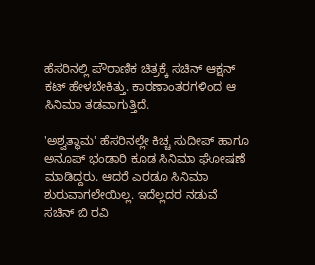ಹೆಸರಿನಲ್ಲಿ ಪೌರಾಣಿಕ ಚಿತ್ರಕ್ಕೆ ಸಚಿನ್ ಆಕ್ಷನ್ ಕಟ್ ಹೇಳಬೇಕಿತ್ತು. ಕಾರಣಾಂತರಗಳಿಂದ ಆ ಸಿನಿಮಾ ತಡವಾಗುತ್ತಿದೆ.

'ಅಶ್ವತ್ಥಾಮ' ಹೆಸರಿನಲ್ಲೇ ಕಿಚ್ಚ ಸುದೀಪ್ ಹಾಗೂ ಅನೂಪ್ ಭಂಡಾರಿ ಕೂಡ ಸಿನಿಮಾ ಘೋಷಣೆ ಮಾಡಿದ್ದರು. ಆದರೆ ಎರಡೂ ಸಿನಿಮಾ ಶುರುವಾಗಲೇಯಿಲ್ಲ. ಇದೆಲ್ಲದರ ನಡುವೆ ಸಚಿನ್ ಬಿ ರವಿ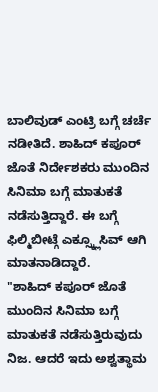ಬಾಲಿವುಡ್ ಎಂಟ್ರಿ ಬಗ್ಗೆ ಚರ್ಚೆ ನಡೀತಿದೆ. ಶಾಹಿದ್ ಕಪೂರ್ ಜೊತೆ ನಿರ್ದೇಶಕರು ಮುಂದಿನ ಸಿನಿಮಾ ಬಗ್ಗೆ ಮಾತುಕತೆ ನಡೆಸುತ್ತಿದ್ದಾರೆ. ಈ ಬಗ್ಗೆ ಫಿಲ್ಮಿಬೀಟ್ಗೆ ಎಕ್ಸ್ಕ್ಲೂಸಿವ್ ಆಗಿ ಮಾತನಾಡಿದ್ದಾರೆ.
"ಶಾಹಿದ್ ಕಪೂರ್ ಜೊತೆ ಮುಂದಿನ ಸಿನಿಮಾ ಬಗ್ಗೆ ಮಾತುಕತೆ ನಡೆಸುತ್ತಿರುವುದು ನಿಜ. ಆದರೆ ಇದು ಅಶ್ವತ್ಥಾಮ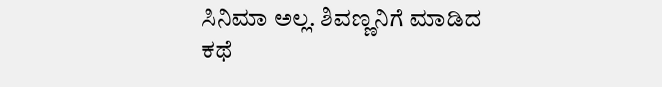ಸಿನಿಮಾ ಅಲ್ಲ. ಶಿವಣ್ಣನಿಗೆ ಮಾಡಿದ ಕಥೆ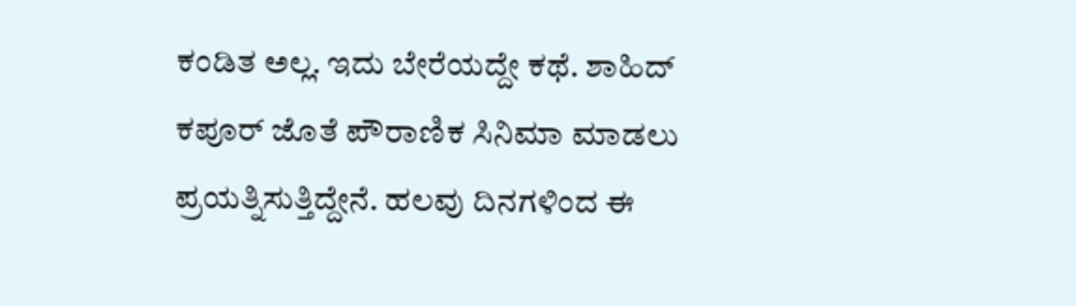ಕಂಡಿತ ಅಲ್ಲ. ಇದು ಬೇರೆಯದ್ದೇ ಕಥೆ. ಶಾಹಿದ್ ಕಪೂರ್ ಜೊತೆ ಪೌರಾಣಿಕ ಸಿನಿಮಾ ಮಾಡಲು ಪ್ರಯತ್ನಿಸುತ್ತಿದ್ದೇನೆ. ಹಲವು ದಿನಗಳಿಂದ ಈ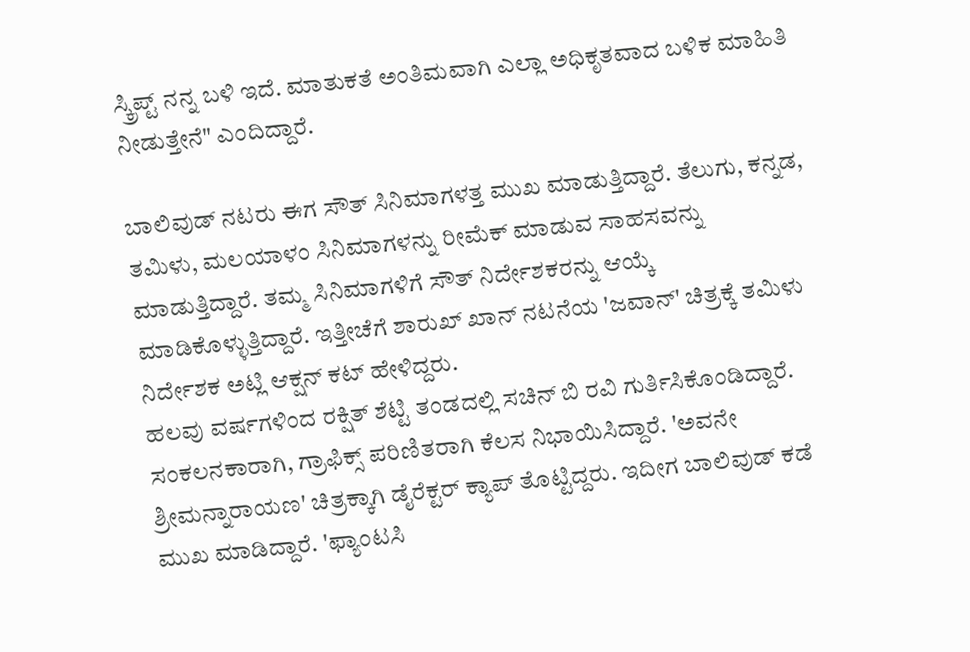ಸ್ಕ್ರಿಪ್ಟ್ ನನ್ನ ಬಳಿ ಇದೆ. ಮಾತುಕತೆ ಅಂತಿಮವಾಗಿ ಎಲ್ಲಾ ಅಧಿಕೃತವಾದ ಬಳಿಕ ಮಾಹಿತಿ ನೀಡುತ್ತೇನೆ" ಎಂದಿದ್ದಾರೆ.

ಬಾಲಿವುಡ್ ನಟರು ಈಗ ಸೌತ್ ಸಿನಿಮಾಗಳತ್ತ ಮುಖ ಮಾಡುತ್ತಿದ್ದಾರೆ. ತೆಲುಗು, ಕನ್ನಡ, ತಮಿಳು, ಮಲಯಾಳಂ ಸಿನಿಮಾಗಳನ್ನು ರೀಮೆಕ್ ಮಾಡುವ ಸಾಹಸವನ್ನು ಮಾಡುತ್ತಿದ್ದಾರೆ. ತಮ್ಮ ಸಿನಿಮಾಗಳಿಗೆ ಸೌತ್ ನಿರ್ದೇಶಕರನ್ನು ಆಯ್ಕೆ ಮಾಡಿಕೊಳ್ಳುತ್ತಿದ್ದಾರೆ. ಇತ್ತೀಚೆಗೆ ಶಾರುಖ್ ಖಾನ್ ನಟನೆಯ 'ಜವಾನ್' ಚಿತ್ರಕ್ಕೆ ತಮಿಳು ನಿರ್ದೇಶಕ ಅಟ್ಲಿ ಆಕ್ಷನ್ ಕಟ್ ಹೇಳಿದ್ದರು.
ಹಲವು ವರ್ಷಗಳಿಂದ ರಕ್ಷಿತ್ ಶೆಟ್ಟಿ ತಂಡದಲ್ಲಿ ಸಚಿನ್ ಬಿ ರವಿ ಗುರ್ತಿಸಿಕೊಂಡಿದ್ದಾರೆ. ಸಂಕಲನಕಾರಾಗಿ, ಗ್ರಾಫಿಕ್ಸ್ ಪರಿಣಿತರಾಗಿ ಕೆಲಸ ನಿಭಾಯಿಸಿದ್ದಾರೆ. 'ಅವನೇ ಶ್ರೀಮನ್ನಾರಾಯಣ' ಚಿತ್ರಕ್ಕಾಗಿ ಡೈರೆಕ್ಟರ್ ಕ್ಯಾಪ್ ತೊಟ್ಟಿದ್ದರು. ಇದೀಗ ಬಾಲಿವುಡ್ ಕಡೆ ಮುಖ ಮಾಡಿದ್ದಾರೆ. 'ಫ್ಯಾಂಟಸಿ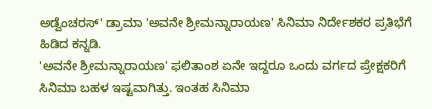ಅಡ್ವೆಂಚರಸ್' ಡ್ರಾಮಾ 'ಅವನೇ ಶ್ರೀಮನ್ನಾರಾಯಣ' ಸಿನಿಮಾ ನಿರ್ದೇಶಕರ ಪ್ರತಿಭೆಗೆ ಹಿಡಿದ ಕನ್ನಡಿ.
'ಅವನೇ ಶ್ರೀಮನ್ನಾರಾಯಣ' ಫಲಿತಾಂಶ ಏನೇ ಇದ್ದರೂ ಒಂದು ವರ್ಗದ ಪ್ರೇಕ್ಷಕರಿಗೆ ಸಿನಿಮಾ ಬಹಳ ಇಷ್ಟವಾಗಿತ್ತು. ಇಂತಹ ಸಿನಿಮಾ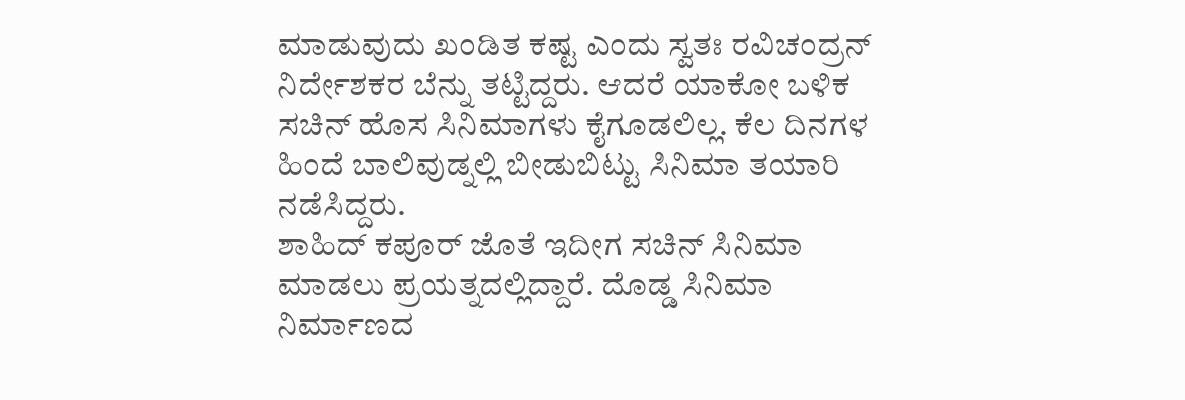ಮಾಡುವುದು ಖಂಡಿತ ಕಷ್ಟ ಎಂದು ಸ್ವತಃ ರವಿಚಂದ್ರನ್ ನಿರ್ದೇಶಕರ ಬೆನ್ನು ತಟ್ಟಿದ್ದರು. ಆದರೆ ಯಾಕೋ ಬಳಿಕ ಸಚಿನ್ ಹೊಸ ಸಿನಿಮಾಗಳು ಕೈಗೂಡಲಿಲ್ಲ. ಕೆಲ ದಿನಗಳ ಹಿಂದೆ ಬಾಲಿವುಡ್ನಲ್ಲಿ ಬೀಡುಬಿಟ್ಟು ಸಿನಿಮಾ ತಯಾರಿ ನಡೆಸಿದ್ದರು.
ಶಾಹಿದ್ ಕಪೂರ್ ಜೊತೆ ಇದೀಗ ಸಚಿನ್ ಸಿನಿಮಾ ಮಾಡಲು ಪ್ರಯತ್ನದಲ್ಲಿದ್ದಾರೆ. ದೊಡ್ಡ ಸಿನಿಮಾ ನಿರ್ಮಾಣದ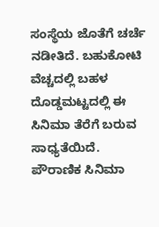ಸಂಸ್ಥೆಯ ಜೊತೆಗೆ ಚರ್ಚೆ ನಡೀತಿದೆ. ಬಹುಕೋಟಿ ವೆಚ್ಚದಲ್ಲಿ ಬಹಳ ದೊಡ್ಡಮಟ್ಟದಲ್ಲಿ ಈ ಸಿನಿಮಾ ತೆರೆಗೆ ಬರುವ ಸಾಧ್ಯತೆಯಿದೆ. ಪೌರಾಣಿಕ ಸಿನಿಮಾ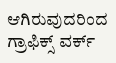ಆಗಿರುವುದರಿಂದ ಗ್ರಾಫಿಕ್ಸ್ ವರ್ಕ್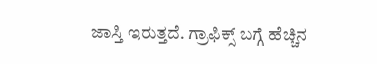ಜಾಸ್ತಿ ಇರುತ್ತದೆ. ಗ್ರಾಫಿಕ್ಸ್ ಬಗ್ಗೆ ಹೆಚ್ಚಿನ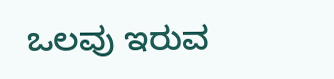ಒಲವು ಇರುವ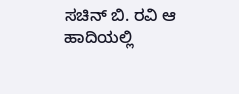ಸಚಿನ್ ಬಿ. ರವಿ ಆ ಹಾದಿಯಲ್ಲಿ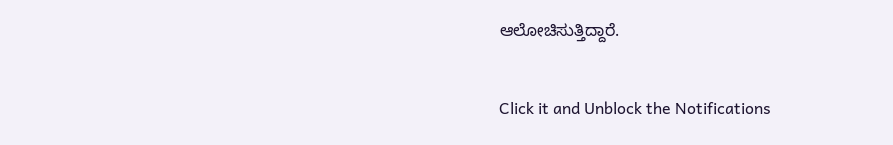ಆಲೋಚಿಸುತ್ತಿದ್ದಾರೆ.


Click it and Unblock the Notifications